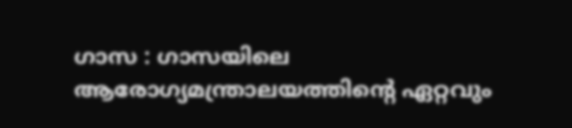ഗാസ : ഗാസയിലെ ആരോഗ്യമന്ത്രാലയത്തിന്റെ ഏറ്റവും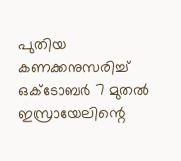പുതിയ കണക്കനുസരിച്ച് ഒക്ടോബർ 7 മുതൽ ഇസ്രായേലിന്റെ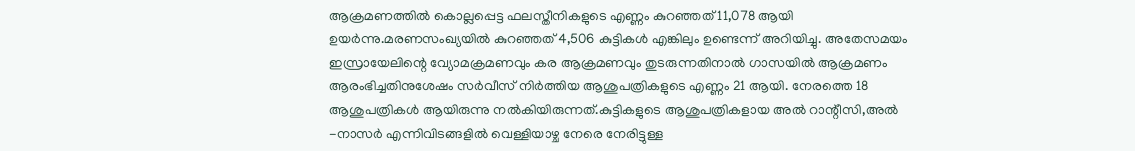ആക്രമണത്തിൽ കൊല്ലപ്പെട്ട ഫലസ്തീനികളുടെ എണ്ണം കുറഞ്ഞത് 11,078 ആയി ഉയർന്നു.മരണസംഖ്യയിൽ കുറഞ്ഞത് 4,506 കുട്ടികൾ എങ്കിലും ഉണ്ടെന്ന് അറിയിച്ചു. അതേസമയം ഇസ്രായേലിന്റെ വ്യോമക്രമണവും കര ആക്രമണവും തുടരുന്നതിനാൽ ഗാസയിൽ ആക്രമണം ആരംഭിച്ചതിനുശേഷം സർവീസ് നിർത്തിയ ആശുപത്രികളുടെ എണ്ണം 21 ആയി. നേരത്തെ 18 ആശുപത്രികൾ ആയിരുന്നു നൽകിയിരുന്നത്.കുട്ടികളുടെ ആശുപത്രികളായ അൽ റാന്റീസി,അൽ -നാസർ എന്നിവിടങ്ങളിൽ വെള്ളിയാഴ്ച നേരെ നേരിട്ടുള്ള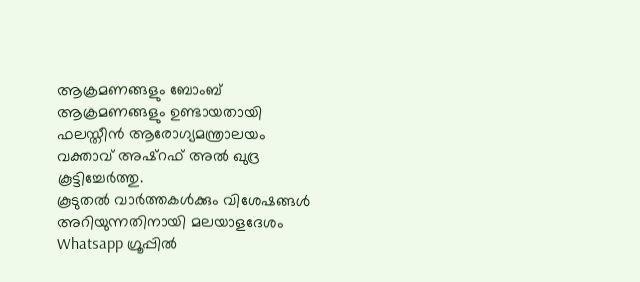ആക്രമണങ്ങളും ബോംബ് ആക്രമണങ്ങളും ഉണ്ടായതായി ഫലസ്തീൻ ആരോഗ്യമന്ത്രാലയം വക്താവ് അഷ്റഫ് അൽ ഖുദ്ര കൂട്ടിച്ചേർത്തു.
കൂടുതൽ വാർത്തകൾക്കും വിശേഷങ്ങൾ അറിയുന്നതിനായി മലയാളദേശം Whatsapp ഗ്രൂപ്പിൽ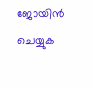ജോയിൻ ചെയ്യുക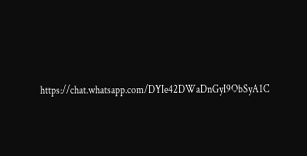https://chat.whatsapp.com/DYIe42DWaDnGyI9ObSyA1C